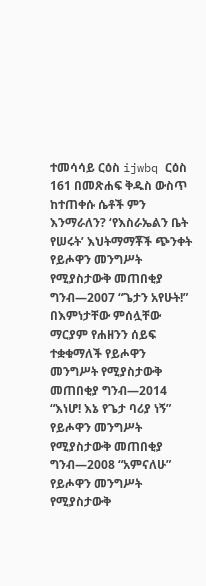ተመሳሳይ ርዕስ ijwbq ርዕስ 161 በመጽሐፍ ቅዱስ ውስጥ ከተጠቀሱ ሴቶች ምን እንማራለን? ‘የእስራኤልን ቤት የሠሩት’ እህትማማቾች ጭንቀት የይሖዋን መንግሥት የሚያስታውቅ መጠበቂያ ግንብ—2007 “ጌታን አየሁት!” በእምነታቸው ምሰሏቸው ማርያም የሐዘንን ሰይፍ ተቋቁማለች የይሖዋን መንግሥት የሚያስታውቅ መጠበቂያ ግንብ—2014 “እነሆ! እኔ የጌታ ባሪያ ነኝ” የይሖዋን መንግሥት የሚያስታውቅ መጠበቂያ ግንብ—2008 “አምናለሁ” የይሖዋን መንግሥት የሚያስታውቅ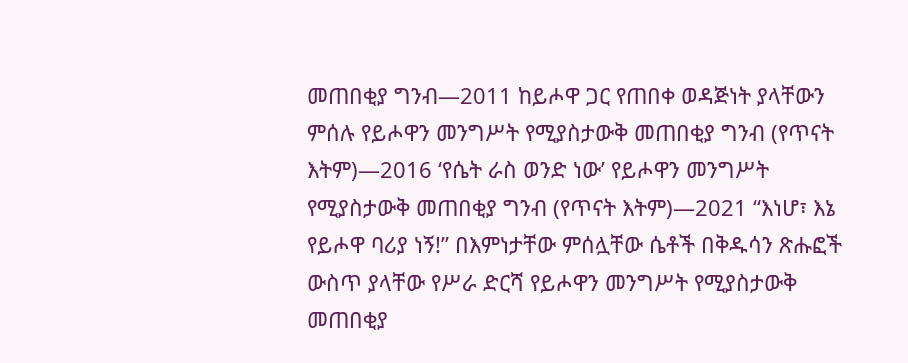መጠበቂያ ግንብ—2011 ከይሖዋ ጋር የጠበቀ ወዳጅነት ያላቸውን ምሰሉ የይሖዋን መንግሥት የሚያስታውቅ መጠበቂያ ግንብ (የጥናት እትም)—2016 ‘የሴት ራስ ወንድ ነው’ የይሖዋን መንግሥት የሚያስታውቅ መጠበቂያ ግንብ (የጥናት እትም)—2021 “እነሆ፣ እኔ የይሖዋ ባሪያ ነኝ!” በእምነታቸው ምሰሏቸው ሴቶች በቅዱሳን ጽሑፎች ውስጥ ያላቸው የሥራ ድርሻ የይሖዋን መንግሥት የሚያስታውቅ መጠበቂያ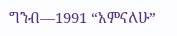ግንብ—1991 “አምናለሁ”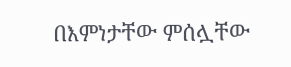በእምነታቸው ምሰሏቸው